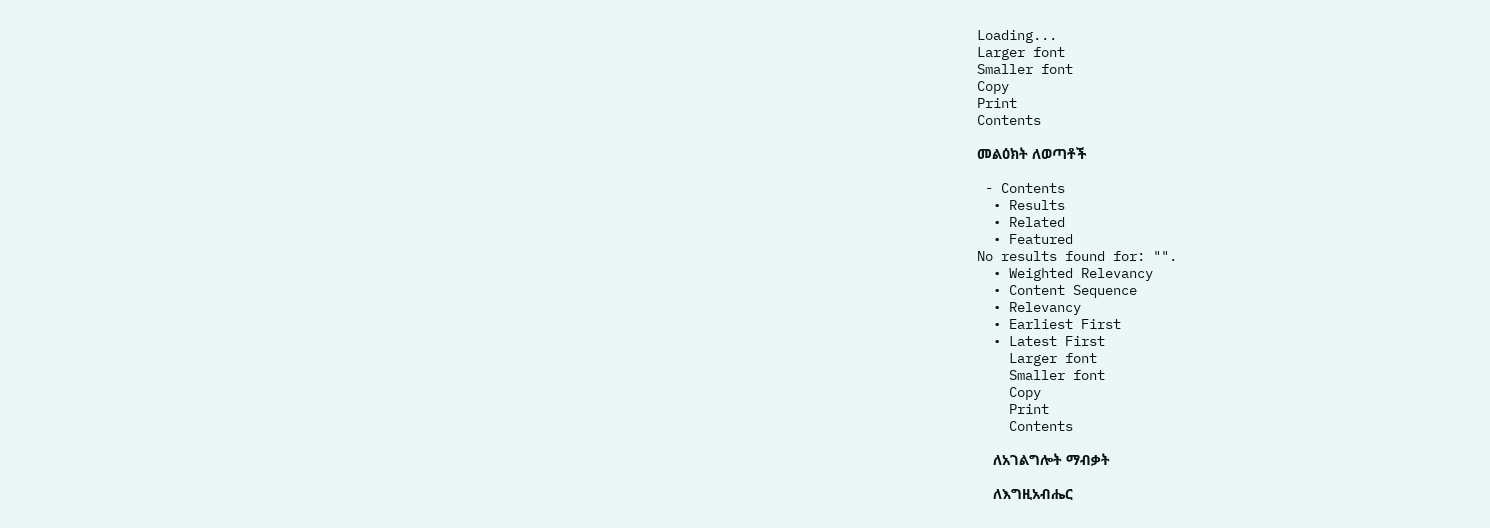Loading...
Larger font
Smaller font
Copy
Print
Contents

መልዕክት ለወጣቶች

 - Contents
  • Results
  • Related
  • Featured
No results found for: "".
  • Weighted Relevancy
  • Content Sequence
  • Relevancy
  • Earliest First
  • Latest First
    Larger font
    Smaller font
    Copy
    Print
    Contents

    ለአገልግሎት ማብቃት

    ለእግዚአብሔር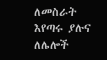ለመስራት እየጣሩ ያሉና ለሌሎች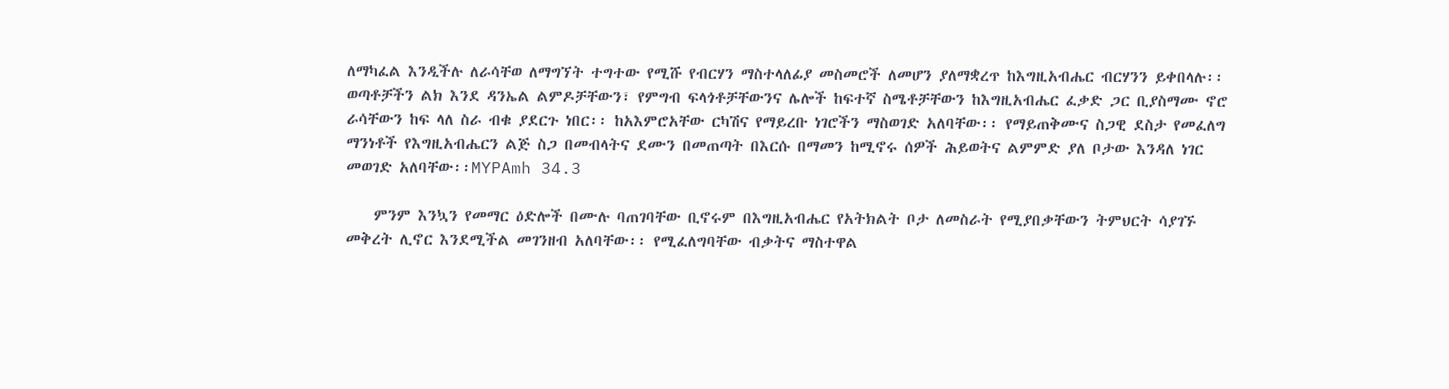ለማካፈል እንዲችሉ ለራሳቸወ ለማግኘት ተግተው የሚሹ የብርሃን ማስተላለፊያ መስመሮች ለመሆን ያለማቋረጥ ከእግዚአብሔር ብርሃንን ይቀበላሉ፡፡ ወጣቶቻችን ልክ እንደ ዳንኤል ልምዶቻቸውን፣ የምግብ ፍላጎቶቻቸውንና ሌሎች ከፍተኛ ስሜቶቻቸውን ከእግዚአብሔር ፈቃድ ጋር ቢያስማሙ ኖሮ ራሳቸውን ከፍ ላለ ስራ ብቁ ያደርጉ ነበር፡፡ ከአእምሮአቸው ርካሽና የማይረቡ ነገሮችን ማስወገድ አለባቸው፡፡ የማይጠቅሙና ስጋዊ ደስታ የመፈለግ ማንነቶች የእግዚአብሔርን ልጅ ስጋ በመብላትና ደሙን በመጠጣት በእርሱ በማመን ከሚኖሩ ሰዎች ሕይወትና ልምምድ ያለ ቦታው እንዳለ ነገር መወገድ አለባቸው፡፡MYPAmh 34.3

    ምንም እንኳን የመማር ዕድሎች በሙሉ ባጠገባቸው ቢኖሩም በእግዚአብሔር የአትክልት ቦታ ለመስራት የሚያበቃቸውን ትምህርት ሳያገኙ መቅረት ሊኖር እንደሚችል መገንዘብ አለባቸው፡፡ የሚፈለግባቸው ብቃትና ማስተዋል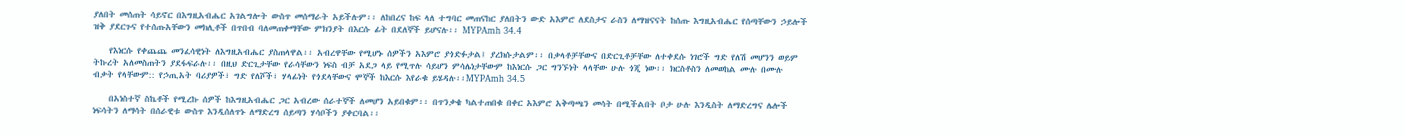ያለበት መሰጠት ሳይኖር በእግዚአብሔር አገልግሎት ውስጥ መሰማራት አይችሉም፡፡ ለከበረና ከፍ ላለ ተግባር መጠናከር ያለበትን ውድ አእምሮ ለደስታና ራስን ለማዝናናት ከሰጡ እግዚአብሔር የሰጣቸውን ኃይሎች ዝቅ ያደርጉና የተሰጡአቸውን መክሊቶች በጥበብ ባለመጠቀማቸው ምክንያት በእርሱ ፊት በደለኞች ይሆናሉ፡፡ MYPAmh 34.4

    የእነርሱ የቀጨጨ መንፈሳዊነት ለእግዚአብሔር ያስጠላዋል፡፡ አብረዋቸው የሚሆኑ ሰዎችን አእምሮ ያጎድፉታል፤ ያረክሱታልም፡፡ በቃላቶቻቸውና በድርጊቶቻቸው ለተቀደሱ ነገሮች ግድ የለሽ መሆንን ወይም ትኩረት አለመስጠትን ያደፋፍራሉ፡፡ በዚህ ድርጊታቸው የራሳቸውን ነፍስ ብቻ አደጋ ላይ የሚጥሉ ሳይሆን ምሳሌነታቸውም ከእነርሱ ጋር ግንኙነት ላላቸው ሁሉ ጎጂ ነው፡፡ ክርስቶስን ለመወከል ሙሉ በሙሉ ብቃት የላቸውም:: የኃጢአት ባሪያዎች፣ ግድ የለሾች፣ ሃላፊነት የጎደላቸውና ሞኞች ከእርሱ እየራቁ ይሄዳሉ፡፡MYPAmh 34.5

    በአነስተኛ ስኬቶች የሚረኩ ሰዎች ከእግዚአብሔር ጋር አብረው ሰራተኞች ለመሆን አይበቁም፡፡ በጥንቃቄ ካልተጠበቁ በቀር አእምሮ አቅጣጫን መሳት በሚችልበት ቦታ ሁሉ እንዲስት ለማድረግና ሌሎች ነፍሳትን ለማሳት በሰራዊቱ ውስጥ እንዲሰለጥኑ ለማድረግ ሰይጣን ሃሳቦችን ያቀርባል፡፡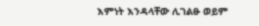እምነት እንዳላቸው ሊገልፁ ወይም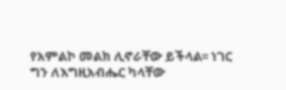የአምልኮ መልክ ሊኖራቸው ይችላል፡፡ ነገር ግን ለእግዚአብሔር ካላቸው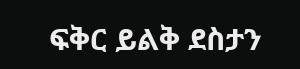ፍቅር ይልቅ ደስታን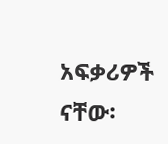አፍቃሪዎች ናቸው፡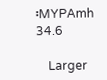፡MYPAmh 34.6

    Larger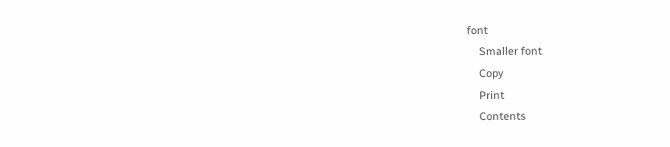font
    Smaller font
    Copy
    Print
    Contents